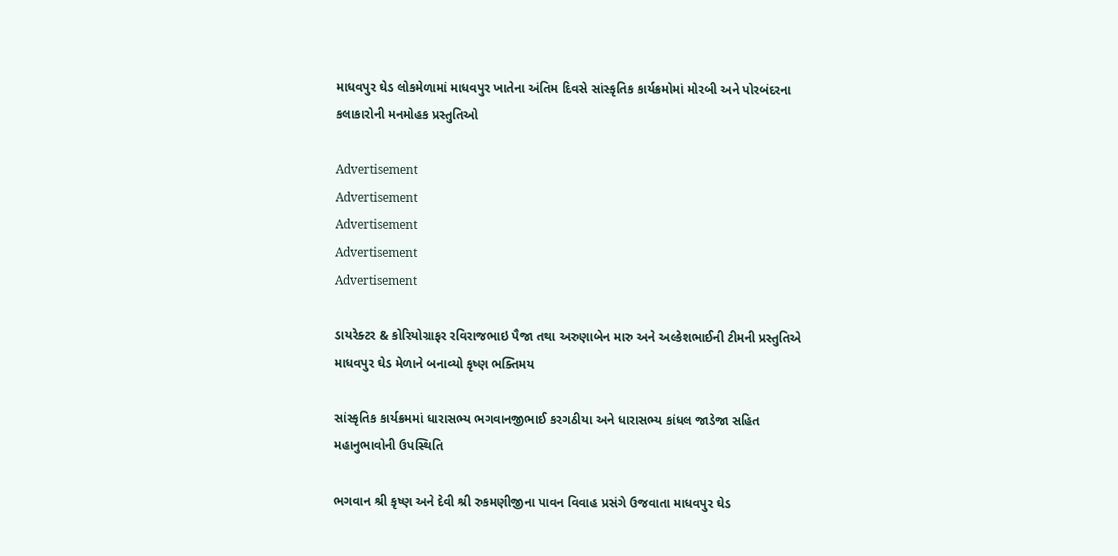માધવપુર ઘેડ લોકમેળામાં માધવપુર ખાતેના અંતિમ દિવસે સાંસ્કૃતિક કાર્યક્રમોમાં મોરબી અને પોરબંદરના કલાકારોની મનમોહક પ્રસ્તુતિઓ

Advertisement
Advertisement
Advertisement
Advertisement
Advertisement

ડાયરેક્ટર & કોરિયોગ્રાફર રવિરાજભાઇ પૈજા તથા અરુણાબેન મારુ અને અલ્કેશભાઈની ટીમની પ્રસ્તુતિએ માધવપુર ઘેડ મેળાને બનાવ્યો કૃષ્ણ ભક્તિમય

સાંસ્કૃતિક કાર્યક્રમમાં ધારાસભ્ય ભગવાનજીભાઈ કરગઠીયા અને ધારાસભ્ય કાંધલ જાડેજા સહિત મહાનુભાવોની ઉપસ્થિતિ

ભગવાન શ્રી કૃષ્ણ અને દેવી શ્રી રુકમણીજીના પાવન વિવાહ પ્રસંગે ઉજવાતા માધવપુર ઘેડ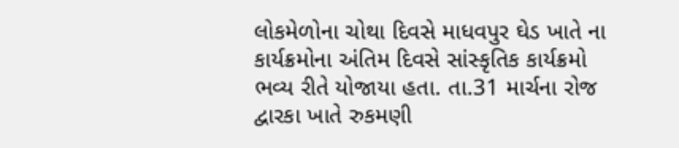લોકમેળોના ચોથા દિવસે માધવપુર ઘેડ ખાતે ના કાર્યક્રમોના અંતિમ દિવસે સાંસ્કૃતિક કાર્યક્રમો ભવ્ય રીતે યોજાયા હતા. તા.31 માર્ચના રોજ દ્વારકા ખાતે રુકમણી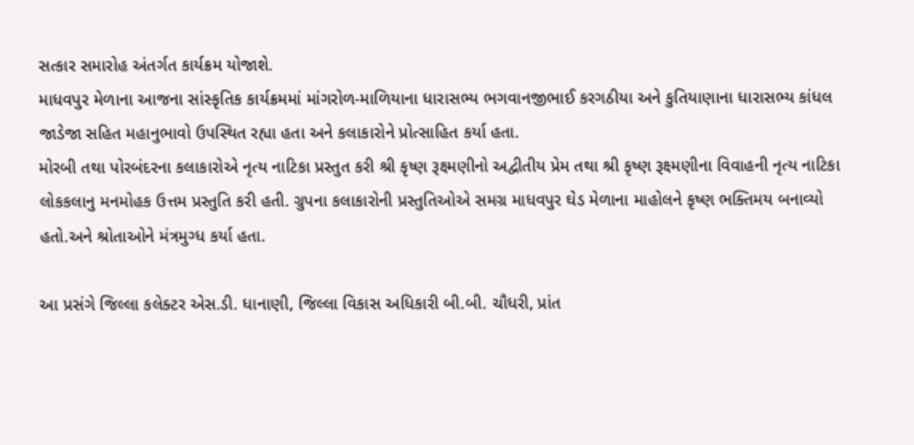સત્કાર સમારોહ અંતર્ગત કાર્યક્રમ યોજાશે.
માધવપુર મેળાના આજના સાંસ્કૃતિક કાર્યક્રમમાં માંગરોળ-માળિયાના ધારાસભ્ય ભગવાનજીભાઈ કરગઠીયા અને કુતિયાણાના ધારાસભ્ય કાંધલ જાડેજા સહિત મહાનુભાવો ઉપસ્થિત રહ્યા હતા અને કલાકારોને પ્રોત્સાહિત કર્યા હતા.
મોરબી તથા પોરબંદરના કલાકારોએ નૃત્ય નાટિકા પ્રસ્તુત કરી શ્રી કૃષ્ણ રૂક્ષ્મણીનો અદ્વીતીય પ્રેમ તથા શ્રી કૃષ્ણ રૂક્ષ્મણીના વિવાહની નૃત્ય નાટિકા લોકકલાનુ મનમોહક ઉત્તમ પ્રસ્તુતિ કરી હતી. ગ્રુપના કલાકારોની પ્રસ્તુતિઓએ સમગ્ર માધવપુર ઘેડ મેળાના માહોલને કૃષ્ણ ભક્તિમય બનાવ્યો હતો.અને શ્રોતાઓને મંત્રમુગ્ધ કર્યા હતા.

આ પ્રસંગે જિલ્લા કલેક્ટર એસ.ડી. ધાનાણી, જિલ્લા વિકાસ અધિકારી બી.બી. ચૌધરી, પ્રાંત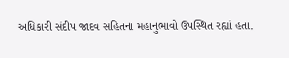અધિકારી સંદીપ જાદવ સહિતના મહાનુભાવો ઉપસ્થિત રહ્યાં હતા.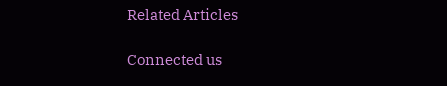Related Articles

Connected us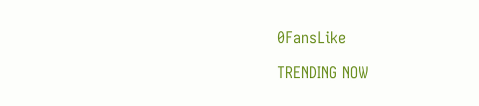0FansLike

TRENDING NOW